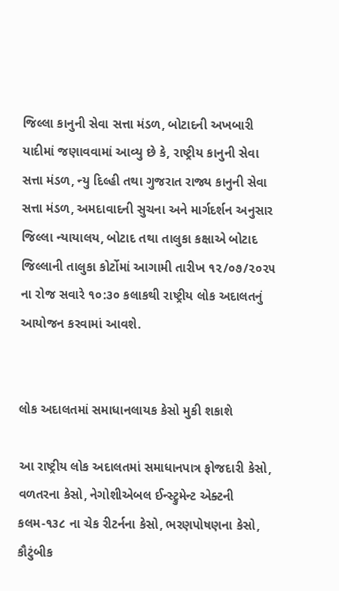જિલ્લા કાનુની સેવા સત્તા મંડળ, બોટાદની અખબારી યાદીમાં જણાવવામાં આવ્યુ છે કે, રાષ્ટ્રીય કાનુની સેવા સત્તા મંડળ, ન્યુ દિલ્હી તથા ગુજરાત રાજ્ય કાનુની સેવા સત્તા મંડળ, અમદાવાદની સુચના અને માર્ગદર્શન અનુસાર જિલ્લા ન્યાયાલય, બોટાદ તથા તાલુકા કક્ષાએ બોટાદ જિલ્લાની તાલુકા કોર્ટોમાં આગામી તારીખ ૧૨/૦૭/૨૦૨૫ ના રોજ સવારે ૧૦:૩૦ કલાકથી રાષ્ટ્રીય લોક અદાલતનું આયોજન કરવામાં આવશે.


લોક અદાલતમાં સમાધાનલાયક કેસો મુકી શકાશે

આ રાષ્ટ્રીય લોક અદાલતમાં સમાધાનપાત્ર ફોજદારી કેસો, વળતરના કેસો, નેગોશીએબલ ઈન્સ્ટ્રુમેન્ટ એક્ટની કલમ-૧૩૮ ના ચેક રીટર્નના કેસો, ભરણપોષણના કેસો, કૌટુંબીક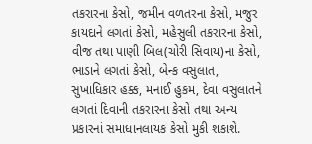તકરારના કેસો, જમીન વળતરના કેસો, મજુર કાયદાને લગતાં કેસો, મહેસુલી તકરારના કેસો, વીજ તથા પાણી બિલ(ચોરી સિવાય)ના કેસો, ભાડાને લગતાં કેસો, બેન્ક વસુલાત, સુખાધિકાર હક્ક, મનાઈ હુકમ, દેવા વસુલાતને લગતાં દિવાની તકરારના કેસો તથા અન્ય પ્રકારનાં સમાધાનલાયક કેસો મુકી શકાશે.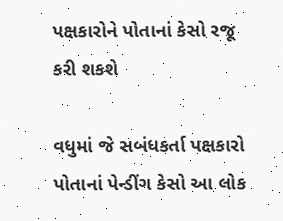પક્ષકારોને પોતાનાં કેસો રજૂ કરી શકશે

વધુમાં જે સબંધકર્તા પક્ષકારો પોતાનાં પેન્ડીંગ કેસો આ લોક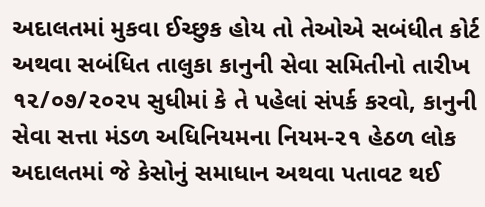અદાલતમાં મુકવા ઈચ્છુક હોય તો તેઓએ સબંધીત કોર્ટ અથવા સબંધિત તાલુકા કાનુની સેવા સમિતીનો તારીખ ૧૨/૦૭/૨૦૨૫ સુધીમાં કે તે પહેલાં સંપર્ક કરવો, કાનુની સેવા સત્તા મંડળ અધિનિયમના નિયમ-૨૧ હેઠળ લોક અદાલતમાં જે કેસોનું સમાધાન અથવા પતાવટ થઈ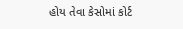હોય તેવા કેસોમાં કોર્ટ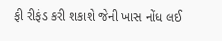ફી રીફંડ કરી શકાશે જેની ખાસ નોંધ લઈ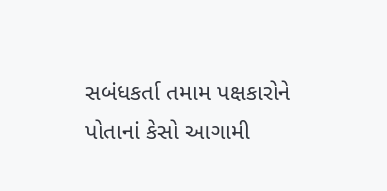સબંધકર્તા તમામ પક્ષકારોને પોતાનાં કેસો આગામી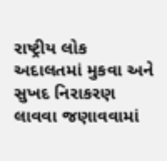રાષ્ટ્રીય લોક અદાલતમાં મુકવા અને સુખદ નિરાકરણ લાવવા જણાવવામાં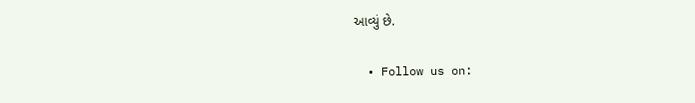આવ્યું છે.

  • Follow us on: